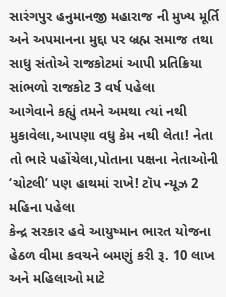સારંગપુર હનુમાનજી મહારાજ ની મુખ્ય મૂર્તિ અને અપમાનના મુદ્દા પર બ્રહ્મ સમાજ તથા સાધુ સંતોએ રાજકોટમાં આપી પ્રતિક્રિયા સાંભળો રાજકોટ 3 વર્ષ પહેલા
આગેવાને કહ્યું તમને અમથા ત્યાં નથી મુકાવેલા,આપણા વધુ કેમ નથી લેતા! નેતા તો ભારે પહોંચેલા,પોતાના પક્ષના નેતાઓની ‘ચોટલી’ પણ હાથમાં રાખે! ટૉપ ન્યૂઝ 2 મહિના પહેલા
કેન્દ્ર સરકાર હવે આયુષ્માન ભારત યોજના હેઠળ વીમા કવચને બમણું કરી રૂ. 10 લાખ અને મહિલાઓ માટે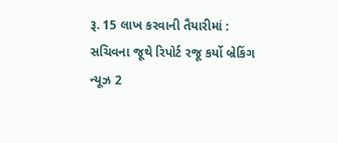રૂ. 15 લાખ કરવાની તૈયારીમાં : સચિવના જૂથે રિપોર્ટ રજૂ કર્યો બ્રેકિંગ ન્યૂઝ 2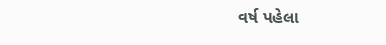વર્ષ પહેલા